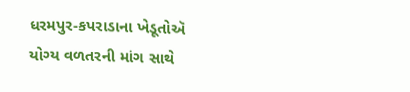ધરમપુર-કપરાડાના ખેડૂતોઍ યોગ્ય વળતરની માંગ સાથે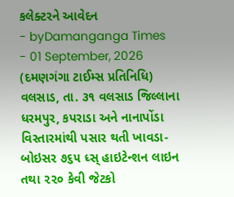કલેક્ટરને આવેદન
- byDamanganga Times
- 01 September, 2026
(દમણગંગા ટાઈમ્સ પ્રતિનિધિ)
વલસાડ, તા. ૩૧ વલસાડ જિલ્લાના ધરમપુર, કપરાડા અને નાનાપોંડા વિસ્તારમાંથી પસાર થતી ખાવડા-બોઇસર ૭૬૫ ધ્સ્ હાઇટેન્શન લાઇન તથા ૨૨૦ કેવી જેટકો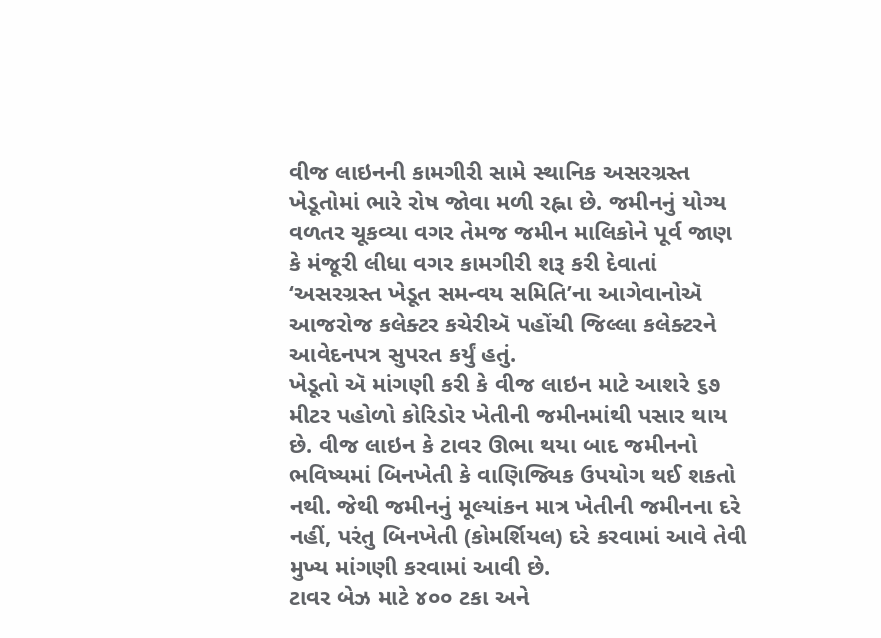વીજ લાઇનની કામગીરી સામે સ્થાનિક અસરગ્રસ્ત ખેડૂતોમાં ભારે રોષ જોવા મળી રહ્ના છે. જમીનનું યોગ્ય વળતર ચૂકવ્યા વગર તેમજ જમીન માલિકોને પૂર્વ જાણ કે મંજૂરી લીધા વગર કામગીરી શરૂ કરી દેવાતાં ‘અસરગ્રસ્ત ખેડૂત સમન્વય સમિતિ’ના આગેવાનોઍ આજરોજ કલેક્ટર કચેરીઍ પહોંચી જિલ્લા કલેક્ટરને આવેદનપત્ર સુપરત કર્યું હતું.
ખેડૂતો ઍ માંગણી કરી કે વીજ લાઇન માટે આશરે ૬૭ મીટર પહોળો કોરિડોર ખેતીની જમીનમાંથી પસાર થાય છે. વીજ લાઇન કે ટાવર ઊભા થયા બાદ જમીનનો ભવિષ્યમાં બિનખેતી કે વાણિજ્યિક ઉપયોગ થઈ શકતો નથી. જેથી જમીનનું મૂલ્યાંકન માત્ર ખેતીની જમીનના દરે નહીં, પરંતુ બિનખેતી (કોમર્શિયલ) દરે કરવામાં આવે તેવી મુખ્ય માંગણી કરવામાં આવી છે.
ટાવર બેઝ માટે ૪૦૦ ટકા અને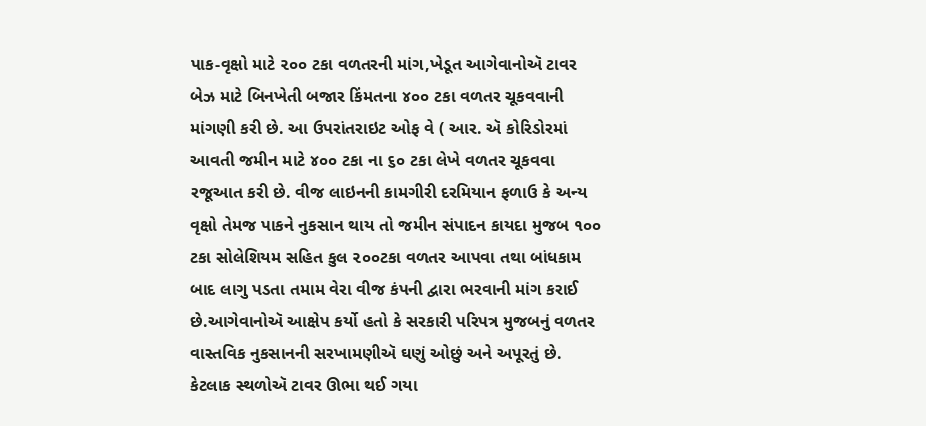પાક-વૃક્ષો માટે ૨૦૦ ટકા વળતરની માંગ,ખેડૂત આગેવાનોઍ ટાવર બેઝ માટે બિનખેતી બજાર કિંમતના ૪૦૦ ટકા વળતર ચૂકવવાની માંગણી કરી છે. આ ઉપરાંતરાઇટ ઓફ વે ( આર. ઍ કોરિડોરમાં આવતી જમીન માટે ૪૦૦ ટકા ના ૬૦ ટકા લેખે વળતર ચૂકવવા રજૂઆત કરી છે. વીજ લાઇનની કામગીરી દરમિયાન ફળાઉ કે અન્ય વૃક્ષો તેમજ પાકને નુકસાન થાય તો જમીન સંપાદન કાયદા મુજબ ૧૦૦ ટકા સોલેશિયમ સહિત કુલ ૨૦૦ટકા વળતર આપવા તથા બાંધકામ બાદ લાગુ પડતા તમામ વેરા વીજ કંપની દ્વારા ભરવાની માંગ કરાઈ છે.આગેવાનોઍ આક્ષેપ કર્યો હતો કે સરકારી પરિપત્ર મુજબનું વળતર વાસ્તવિક નુકસાનની સરખામણીઍ ઘણું ઓછું અને અપૂરતું છે.
કેટલાક સ્થળોઍ ટાવર ઊભા થઈ ગયા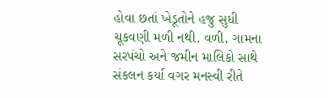હોવા છતાં ખેડૂતોને હજુ સુધી ચૂકવણી મળી નથી. વળી, ગામના સરપંચો અને જમીન માલિકો સાથે સંકલન કર્યા વગર મનસ્વી રીતે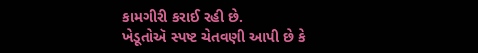કામગીરી કરાઈ રહી છે.
ખેડૂતોઍ સ્પષ્ટ ચેતવણી આપી છે કે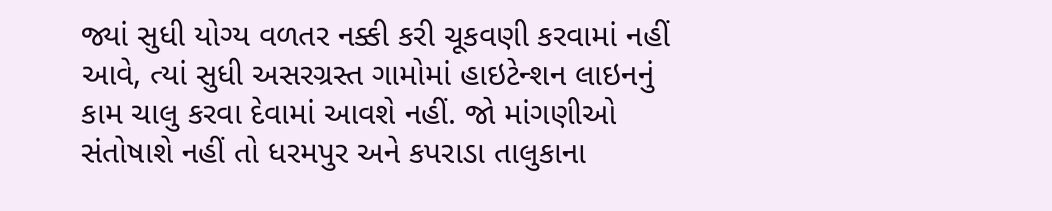જ્યાં સુધી યોગ્ય વળતર નક્કી કરી ચૂકવણી કરવામાં નહીં આવે, ત્યાં સુધી અસરગ્રસ્ત ગામોમાં હાઇટેન્શન લાઇનનું કામ ચાલુ કરવા દેવામાં આવશે નહીં. જો માંગણીઓ સંતોષાશે નહીં તો ધરમપુર અને કપરાડા તાલુકાના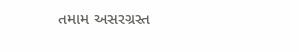તમામ અસરગ્રસ્ત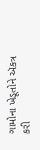ગામોના ખેડૂતોને ઍકત્ર કરી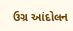ઉગ્ર આંદોલન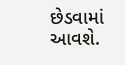છેડવામાં આવશે.